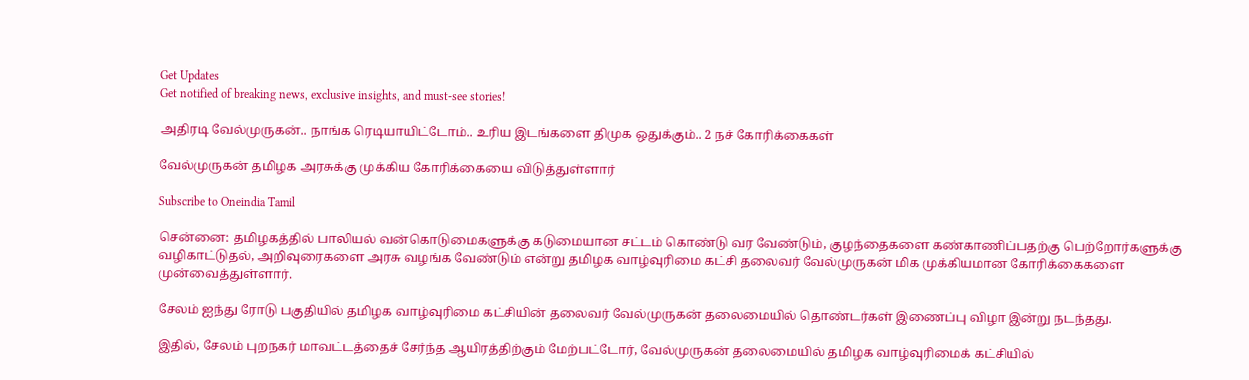Get Updates
Get notified of breaking news, exclusive insights, and must-see stories!

அதிரடி வேல்முருகன்.. நாங்க ரெடியாயிட்டோம்.. உரிய இடங்களை திமுக ஒதுக்கும்.. 2 நச் கோரிக்கைகள்

வேல்முருகன் தமிழக அரசுக்கு முக்கிய கோரிக்கையை விடுத்துள்ளார்

Subscribe to Oneindia Tamil

சென்னை: தமிழகத்தில் பாலியல் வன்கொடுமைகளுக்கு கடுமையான சட்டம் கொண்டு வர வேண்டும், குழந்தைகளை கண்காணிப்பதற்கு பெற்றோர்களுக்கு வழிகாட்டுதல், அறிவுரைகளை அரசு வழங்க வேண்டும் என்று தமிழக வாழ்வுரிமை கட்சி தலைவர் வேல்முருகன் மிக முக்கியமான கோரிக்கைகளை முன்வைத்துள்ளார்.

சேலம் ஐந்து ரோடு பகுதியில் தமிழக வாழ்வுரிமை கட்சியின் தலைவர் வேல்முருகன் தலைமையில் தொண்டர்கள் இணைப்பு விழா இன்று நடந்தது.

இதில், சேலம் புறநகர் மாவட்டத்தைச் சேர்ந்த ஆயிரத்திற்கும் மேற்பட்டோர், வேல்முருகன் தலைமையில் தமிழக வாழ்வுரிமைக் கட்சியில்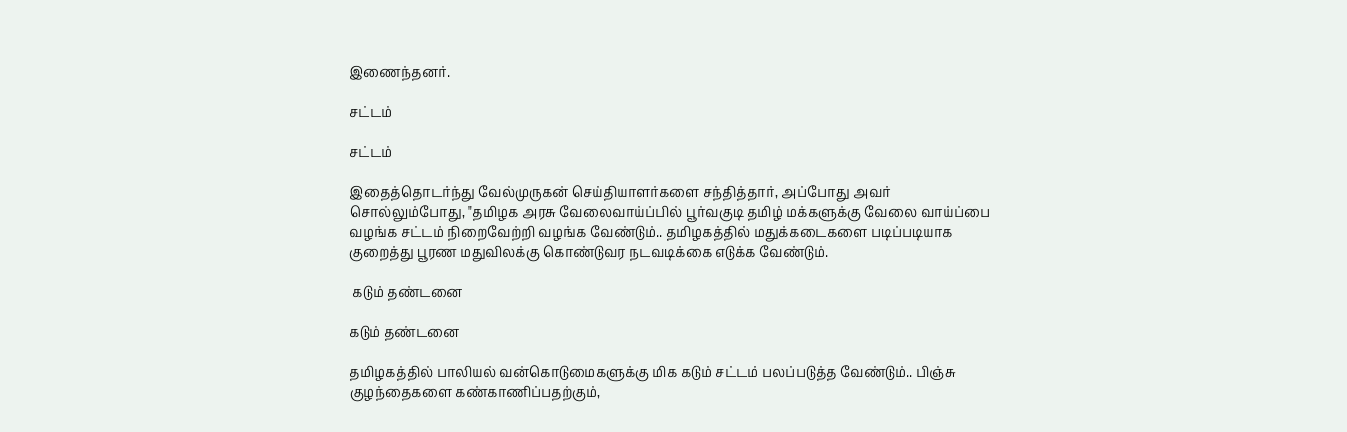இணைந்தனர்.

சட்டம்

சட்டம்

இதைத்தொடர்ந்து வேல்முருகன் செய்தியாளர்களை சந்தித்தார், அப்போது அவர் சொல்லும்போது, "தமிழக அரசு வேலைவாய்ப்பில் பூர்வகுடி தமிழ் மக்களுக்கு வேலை வாய்ப்பை வழங்க சட்டம் நிறைவேற்றி வழங்க வேண்டும்.. தமிழகத்தில் மதுக்கடைகளை படிப்படியாக குறைத்து பூரண மதுவிலக்கு கொண்டுவர நடவடிக்கை எடுக்க வேண்டும்.

 கடும் தண்டனை

கடும் தண்டனை

தமிழகத்தில் பாலியல் வன்கொடுமைகளுக்கு மிக கடும் சட்டம் பலப்படுத்த வேண்டும்.. பிஞ்சு குழந்தைகளை கண்காணிப்பதற்கும்,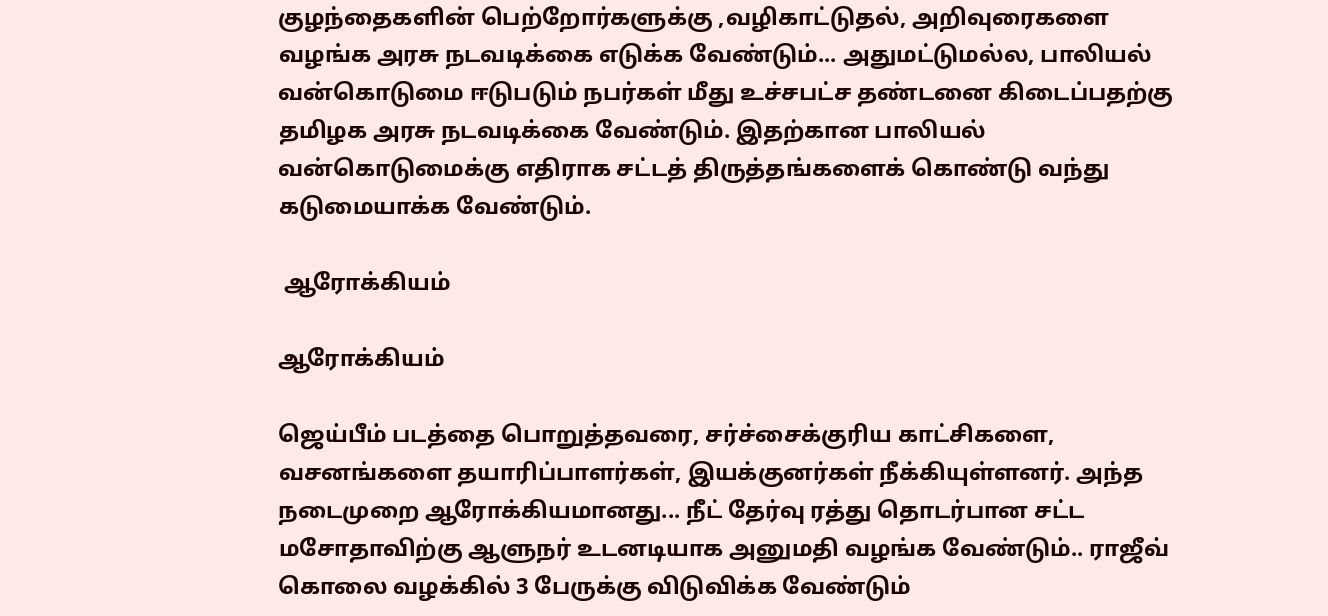குழந்தைகளின் பெற்றோர்களுக்கு ,வழிகாட்டுதல், அறிவுரைகளை வழங்க அரசு நடவடிக்கை எடுக்க வேண்டும்... அதுமட்டுமல்ல, பாலியல் வன்கொடுமை ஈடுபடும் நபர்கள் மீது உச்சபட்ச தண்டனை கிடைப்பதற்கு தமிழக அரசு நடவடிக்கை வேண்டும். இதற்கான பாலியல் வன்கொடுமைக்கு எதிராக சட்டத் திருத்தங்களைக் கொண்டு வந்து கடுமையாக்க வேண்டும்.

 ஆரோக்கியம்

ஆரோக்கியம்

ஜெய்பீம் படத்தை பொறுத்தவரை, சர்ச்சைக்குரிய காட்சிகளை, வசனங்களை தயாரிப்பாளர்கள், இயக்குனர்கள் நீக்கியுள்ளனர். அந்த நடைமுறை ஆரோக்கியமானது... நீட் தேர்வு ரத்து தொடர்பான சட்ட மசோதாவிற்கு ஆளுநர் உடனடியாக அனுமதி வழங்க வேண்டும்.. ராஜீவ் கொலை வழக்கில் 3 பேருக்கு விடுவிக்க வேண்டும்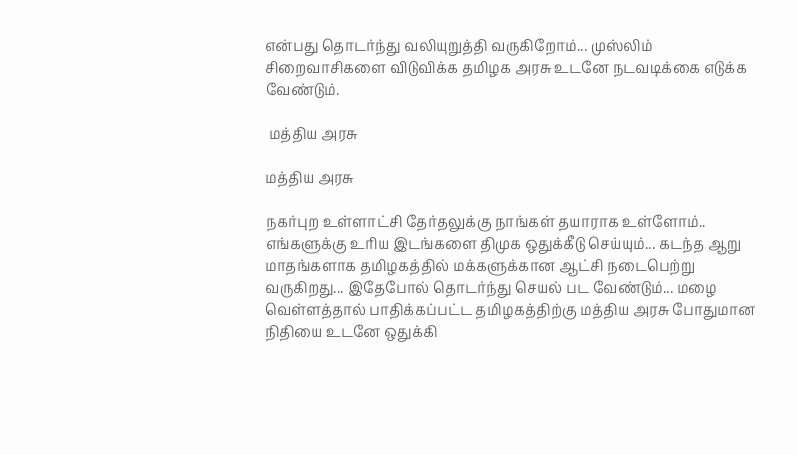என்பது தொடர்ந்து வலியுறுத்தி வருகிறோம்... முஸ்லிம் சிறைவாசிகளை விடுவிக்க தமிழக அரசு உடனே நடவடிக்கை எடுக்க வேண்டும்.

 மத்திய அரசு

மத்திய அரசு

நகர்புற உள்ளாட்சி தேர்தலுக்கு நாங்கள் தயாராக உள்ளோம்.. எங்களுக்கு உரிய இடங்களை திமுக ஒதுக்கீடு செய்யும்... கடந்த ஆறு மாதங்களாக தமிழகத்தில் மக்களுக்கான ஆட்சி நடைபெற்று வருகிறது... இதேபோல் தொடர்ந்து செயல் பட வேண்டும்... மழை வெள்ளத்தால் பாதிக்கப்பட்ட தமிழகத்திற்கு மத்திய அரசு போதுமான நிதியை உடனே ஒதுக்கி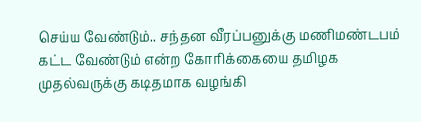செய்ய வேண்டும்.. சந்தன வீரப்பனுக்கு மணிமண்டபம் கட்ட வேண்டும் என்ற கோரிக்கையை தமிழக முதல்வருக்கு கடிதமாக வழங்கி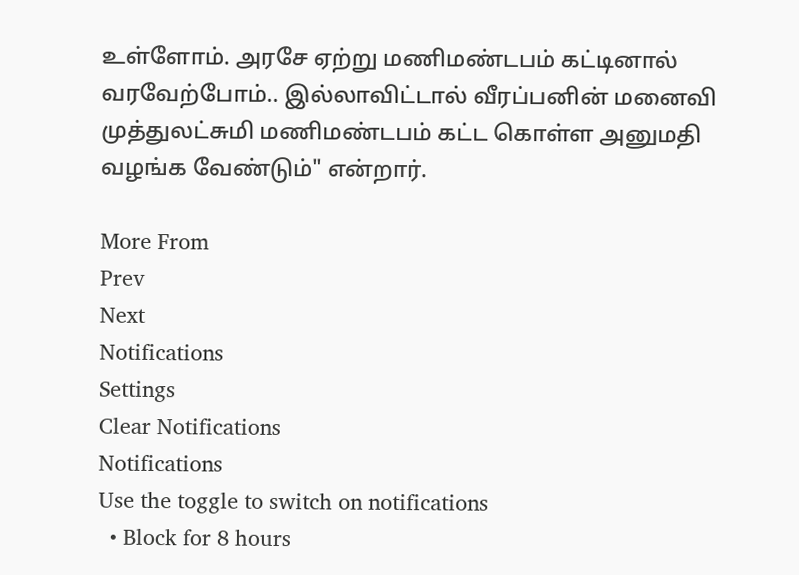உள்ளோம். அரசே ஏற்று மணிமண்டபம் கட்டினால் வரவேற்போம்.. இல்லாவிட்டால் வீரப்பனின் மனைவி முத்துலட்சுமி மணிமண்டபம் கட்ட கொள்ள அனுமதி வழங்க வேண்டும்" என்றார்.

More From
Prev
Next
Notifications
Settings
Clear Notifications
Notifications
Use the toggle to switch on notifications
  • Block for 8 hours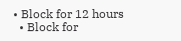• Block for 12 hours
  • Block for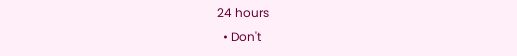24 hours
  • Don't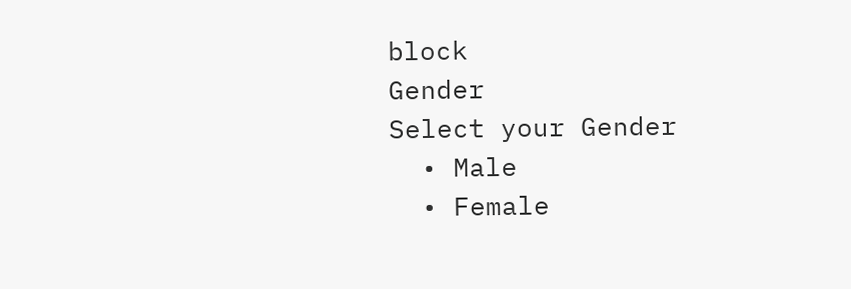block
Gender
Select your Gender
  • Male
  • Female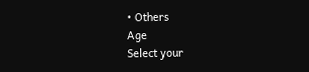• Others
Age
Select your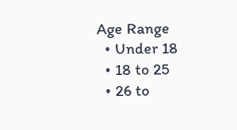Age Range
  • Under 18
  • 18 to 25
  • 26 to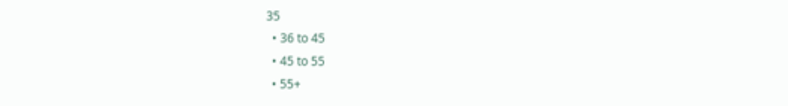35
  • 36 to 45
  • 45 to 55
  • 55+